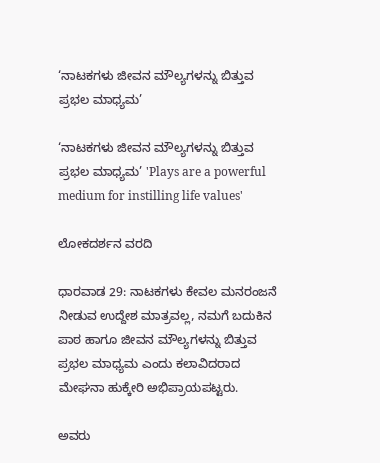‘ನಾಟಕಗಳು ಜೀವನ ಮೌಲ್ಯಗಳನ್ನು ಬಿತ್ತುವ ಪ್ರಭಲ ಮಾಧ್ಯಮ’

‘ನಾಟಕಗಳು ಜೀವನ ಮೌಲ್ಯಗಳನ್ನು ಬಿತ್ತುವ ಪ್ರಭಲ ಮಾಧ್ಯಮ’ 'Plays are a powerful medium for instilling life values'

ಲೋಕದರ್ಶನ ವರದಿ

ಧಾರವಾಡ 29: ನಾಟಕಗಳು ಕೇವಲ ಮನರಂಜನೆ ನೀಡುವ ಉದ್ದೇಶ ಮಾತ್ರವಲ್ಲ, ನಮಗೆ ಬದುಕಿನ ಪಾಠ ಹಾಗೂ ಜೀವನ ಮೌಲ್ಯಗಳನ್ನು ಬಿತ್ತುವ ಪ್ರಭಲ ಮಾಧ್ಯಮ ಎಂದು ಕಲಾವಿದರಾದ ಮೇಘನಾ ಹುಕ್ಕೇರಿ ಅಭಿಪ್ರಾಯಪಟ್ಟರು.

ಅವರು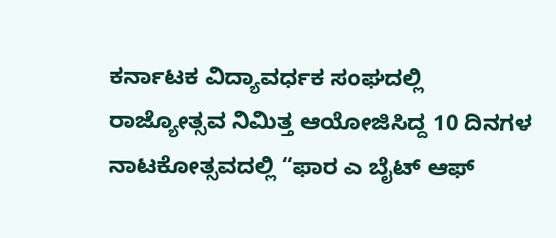ಕರ್ನಾಟಕ ವಿದ್ಯಾವರ್ಧಕ ಸಂಘದಲ್ಲಿ ರಾಜ್ಯೋತ್ಸವ ನಿಮಿತ್ತ ಆಯೋಜಿಸಿದ್ದ 10 ದಿನಗಳ ನಾಟಕೋತ್ಸವದಲ್ಲಿ “ಫಾರ ಎ ಬೈಟ್ ಆಫ್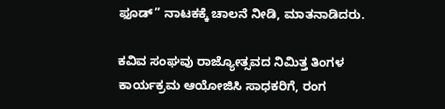ಫೂಡ್‌” ನಾಟಕಕ್ಕೆ ಚಾಲನೆ ನೀಡಿ, ಮಾತನಾಡಿದರು.

ಕವಿವ ಸಂಘವು ರಾಜ್ಯೋತ್ಸವದ ನಿಮಿತ್ತ ತಿಂಗಳ ಕಾರ್ಯಕ್ರಮ ಆಯೋಜಿಸಿ ಸಾಧಕರಿಗೆ, ರಂಗ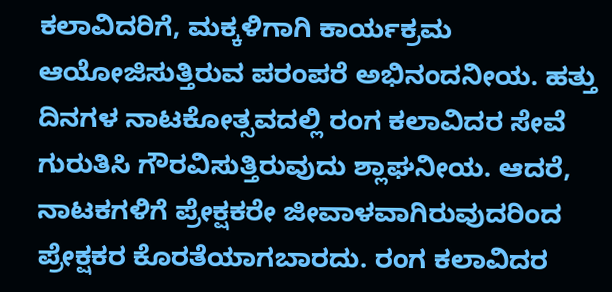ಕಲಾವಿದರಿಗೆ, ಮಕ್ಕಳಿಗಾಗಿ ಕಾರ್ಯಕ್ರಮ ಆಯೋಜಿಸುತ್ತಿರುವ ಪರಂಪರೆ ಅಭಿನಂದನೀಯ. ಹತ್ತು ದಿನಗಳ ನಾಟಕೋತ್ಸವದಲ್ಲಿ ರಂಗ ಕಲಾವಿದರ ಸೇವೆ ಗುರುತಿಸಿ ಗೌರವಿಸುತ್ತಿರುವುದು ಶ್ಲಾಘನೀಯ. ಆದರೆ, ನಾಟಕಗಳಿಗೆ ಪ್ರೇಕ್ಷಕರೇ ಜೀವಾಳವಾಗಿರುವುದರಿಂದ ಪ್ರೇಕ್ಷಕರ ಕೊರತೆಯಾಗಬಾರದು. ರಂಗ ಕಲಾವಿದರ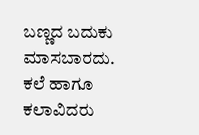ಬಣ್ಣದ ಬದುಕು ಮಾಸಬಾರದು. ಕಲೆ ಹಾಗೂ ಕಲಾವಿದರು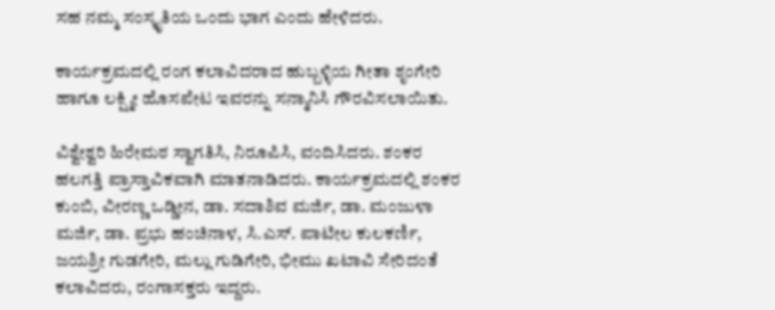ಸಹ ನಮ್ಮ ಸಂಸ್ಕೃತಿಯ ಒಂದು ಭಾಗ ಎಂದು ಹೇಳಿದರು.

ಕಾರ್ಯಕ್ರಮದಲ್ಲಿ ರಂಗ ಕಲಾವಿದರಾದ ಹುಬ್ಬಳ್ಳಿಯ ಗೀತಾ ಶೃಂಗೇರಿ ಹಾಗೂ ಲಕ್ಷ್ಮೀ ಹೊಸಪೇಟ ಇವರನ್ನು ಸನ್ಮಾನಿಸಿ ಗೌರವಿಸಲಾಯಿತು.

ವಿಶ್ವೇಶ್ವರಿ ಹಿರೇಮಠ ಸ್ವಾಗತಿಸಿ, ನಿರೂಪಿಸಿ, ವಂದಿಸಿದರು. ಶಂಕರ ಹಲಗತ್ತಿ ಪ್ರಾಸ್ತಾವಿಕವಾಗಿ ಮಾತನಾಡಿದರು. ಕಾರ್ಯಕ್ರಮದಲ್ಲಿ ಶಂಕರ ಕುಂಬಿ, ವೀರಣ್ಣ ಒಡ್ಡೀನ, ಡಾ. ಸದಾಶಿವ ಮರ್ಜಿ, ಡಾ. ಮಂಜುಳಾ ಮರ್ಜಿ, ಡಾ. ಪ್ರಭು ಹಂಚಿನಾಳ, ಸಿ.ಎಸ್‌. ಪಾಟೀಲ ಕುಲಕರ್ಣಿ, ಜಯಶ್ರೀ ಗುಡಗೇರಿ, ಮಲ್ಲು ಗುಡಿಗೇರಿ, ಭೀಮು ಖಟಾವಿ ಸೇರಿದಂತೆ ಕಲಾವಿದರು, ರಂಗಾಸಕ್ತರು ಇದ್ದರು.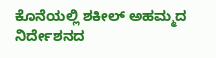ಕೊನೆಯಲ್ಲಿ ಶಕೀಲ್ ಅಹಮ್ಮದ ನಿರ್ದೇಶನದ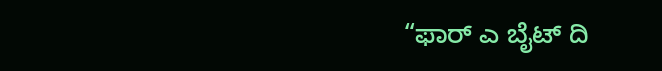“ಫಾರ್ ಎ ಬೈಟ್ ದಿ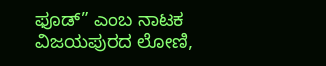ಫೂಡ್‌” ಎಂಬ ನಾಟಕ ವಿಜಯಪುರದ ಲೋಣಿ,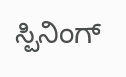ಸ್ಪಿನಿಂಗ್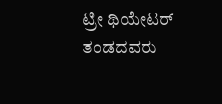ಟ್ರೀ ಥಿಯೇಟರ್ ತಂಡದವರು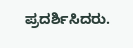ಪ್ರದರ್ಶಿಸಿದರು.